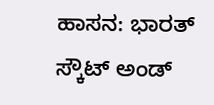ಹಾಸನ: ಭಾರತ್ ಸ್ಕೌಟ್ ಅಂಡ್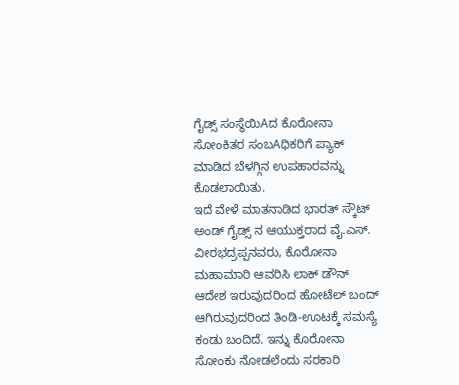ಗೈಡ್ಸ್ ಸಂಸ್ಥೆಯಿAದ ಕೊರೋನಾ ಸೋಂಕಿತರ ಸಂಬAಧಿಕರಿಗೆ ಪ್ಯಾಕ್ ಮಾಡಿದ ಬೆಳಗ್ಗಿನ ಉಪಹಾರವನ್ನು ಕೊಡಲಾಯಿತು.
ಇದೆ ವೇಳೆ ಮಾತನಾಡಿದ ಭಾರತ್ ಸ್ಕೌಟ್ ಅಂಡ್ ಗೈಡ್ಸ್ ನ ಆಯುಕ್ತರಾದ ವೈ.ಎಸ್. ವೀರಭದ್ರಪ್ಪನವರು, ಕೊರೋನಾ ಮಹಾಮಾರಿ ಆವರಿಸಿ ಲಾಕ್ ಡೌನ್ ಆದೇಶ ಇರುವುದರಿಂದ ಹೋಟೆಲ್ ಬಂದ್ ಆಗಿರುವುದರಿಂದ ತಿಂಡಿ-ಊಟಕ್ಕೆ ಸಮಸ್ಯೆ ಕಂಡು ಬಂದಿದೆ. ಇನ್ನು ಕೊರೋನಾ ಸೋಂಕು ನೋಡಲೆಂದು ಸರಕಾರಿ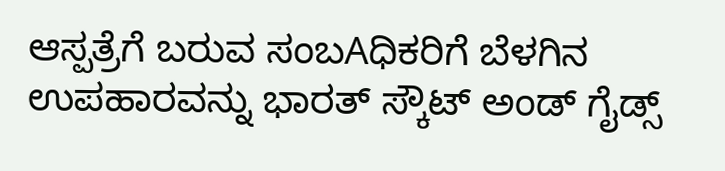ಆಸ್ಪತ್ರೆಗೆ ಬರುವ ಸಂಬAಧಿಕರಿಗೆ ಬೆಳಗಿನ ಉಪಹಾರವನ್ನು ಭಾರತ್ ಸ್ಕೌಟ್ ಅಂಡ್ ಗೈಡ್ಸ್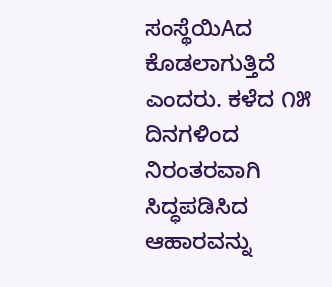ಸಂಸ್ಥೆಯಿAದ ಕೊಡಲಾಗುತ್ತಿದೆ ಎಂದರು. ಕಳೆದ ೧೫ ದಿನಗಳಿಂದ ನಿರಂತರವಾಗಿ ಸಿದ್ಧಪಡಿಸಿದ ಆಹಾರವನ್ನು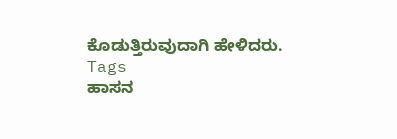ಕೊಡುತ್ತಿರುವುದಾಗಿ ಹೇಳಿದರು.
Tags
ಹಾಸನ